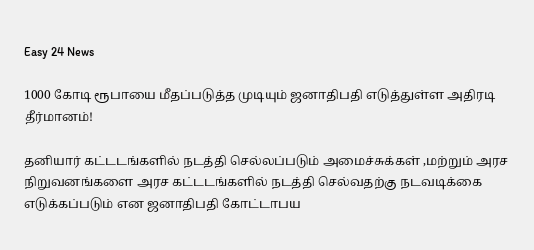Easy 24 News

1000 கோடி ரூபாயை மீதப்படுத்த முடியும் ஜனாதிபதி எடுத்துள்ள அதிரடி தீர்மானம்!

தனியார் கட்டடங்களில் நடத்தி செல்லப்படும் அமைச்சுக்கள் ,மற்றும் அரச நிறுவனங்களை அரச கட்டடங்களில் நடத்தி செல்வதற்கு நடவடிக்கை எடுக்கப்படும் என ஜனாதிபதி கோட்டாபய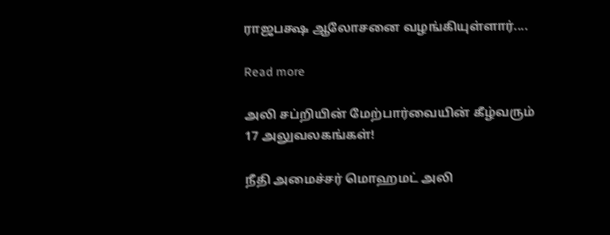ராஜபக்ஷ ஆலோசனை வழங்கியுள்ளார்....

Read more

அலி சப்றியின் மேற்பார்வையின் கீழ்வரும் 17 அலுவலகங்கள்!

நீதி அமைச்சர் மொஹமட் அலி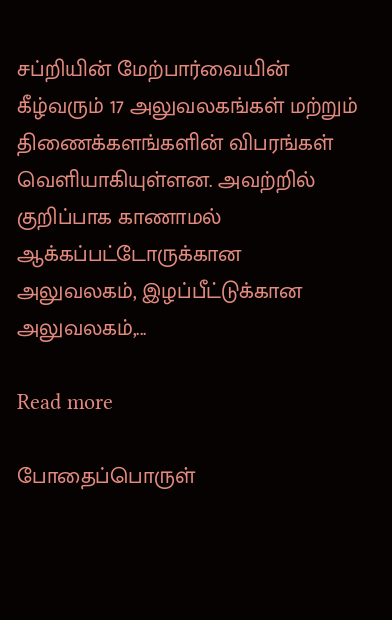சப்றியின் மேற்பார்வையின் கீழ்வரும் 17 அலுவலகங்கள் மற்றும் திணைக்களங்களின் விபரங்கள் வெளியாகியுள்ளன. அவற்றில் குறிப்பாக காணாமல் ஆக்கப்பட்டோருக்கான அலுவலகம், இழப்பீட்டுக்கான அலுவலகம்,...

Read more

போதைப்பொருள்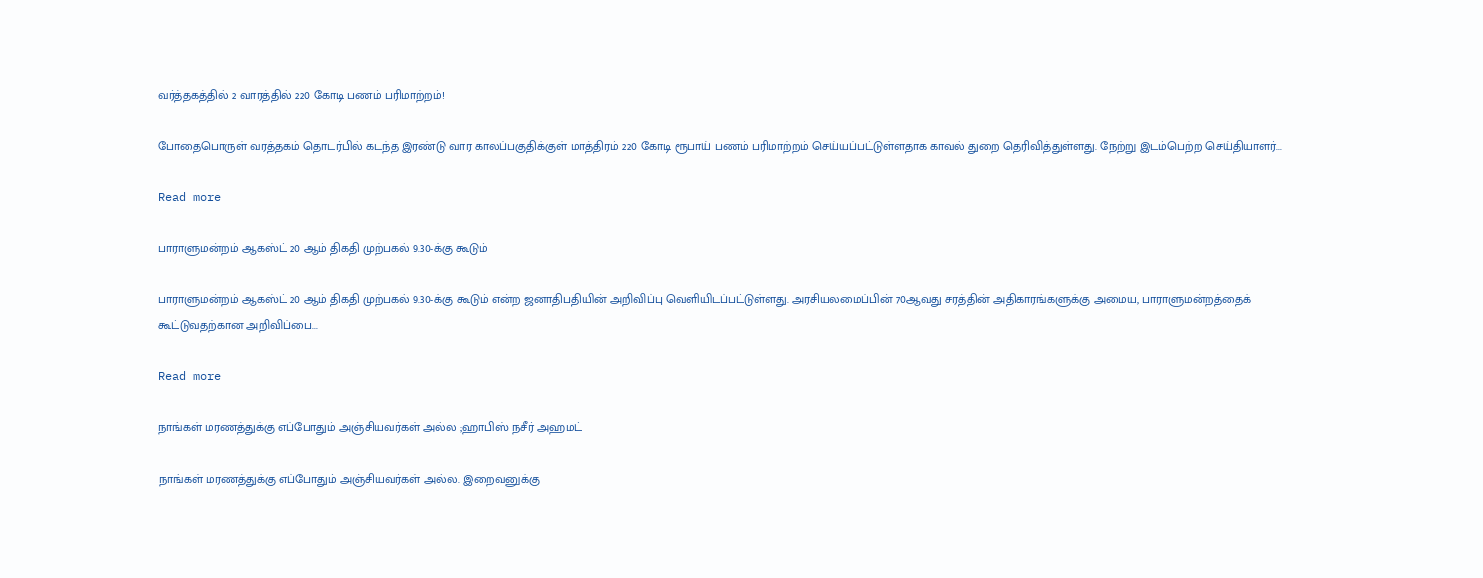வர்த்தகத்தில் 2 வாரத்தில் 220 கோடி பணம் பரிமாற்றம்!

போதைபொருள் வரத்தகம் தொடர்பில் கடந்த இரண்டு வார காலப்பகுதிக்குள் மாத்திரம் 220 கோடி ரூபாய் பணம் பரிமாற்றம் செய்யப்பட்டுள்ளதாக காவல் துறை தெரிவித்துள்ளது. நேற்று இடம்பெற்ற செய்தியாளர்...

Read more

பாராளுமன்றம் ஆகஸ்ட் 20 ஆம் திகதி முற்பகல் 9.30-க்கு கூடும்

பாராளுமன்றம் ஆகஸ்ட் 20 ஆம் திகதி முற்பகல் 9.30-க்கு கூடும் என்ற ஜனாதிபதியின் அறிவிப்பு வெளியிடப்பட்டுள்ளது. அரசியலமைப்பின் 70ஆவது சரத்தின் அதிகாரங்களுக்கு அமைய, பாராளுமன்றத்தைக் கூட்டுவதற்கான அறிவிப்பை...

Read more

நாங்கள் மரணத்துக்கு எப்போதும் அஞ்சியவர்கள் அல்ல ;ஹாபிஸ் நசீர் அஹமட்

நாங்கள் மரணத்துக்கு எப்போதும் அஞ்சியவர்கள் அல்ல. இறைவனுக்கு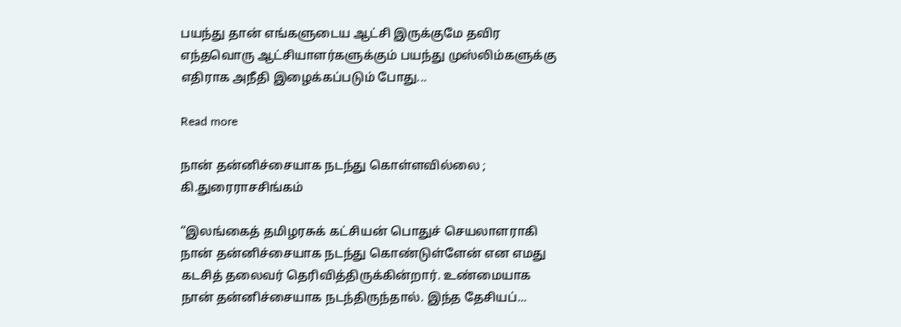பயந்து தான் எங்களுடைய ஆட்சி இருக்குமே தவிர எந்தவொரு ஆட்சியாளர்களுக்கும் பயந்து முஸ்லிம்களுக்கு எதிராக அநீதி இழைக்கப்படும் போது...

Read more

நான் தன்னிச்சையாக நடந்து கொள்ளவில்லை ; கி.துரைராசசிங்கம்

“இலங்கைத் தமிழரசுக் கட்சியன் பொதுச் செயலாளராகி நான் தன்னிச்சையாக நடந்து கொண்டுள்ளேன் என எமது கடசித் தலைவர் தெரிவித்திருக்கின்றார். உண்மையாக நான் தன்னிச்சையாக நடந்திருந்தால். இந்த தேசியப்...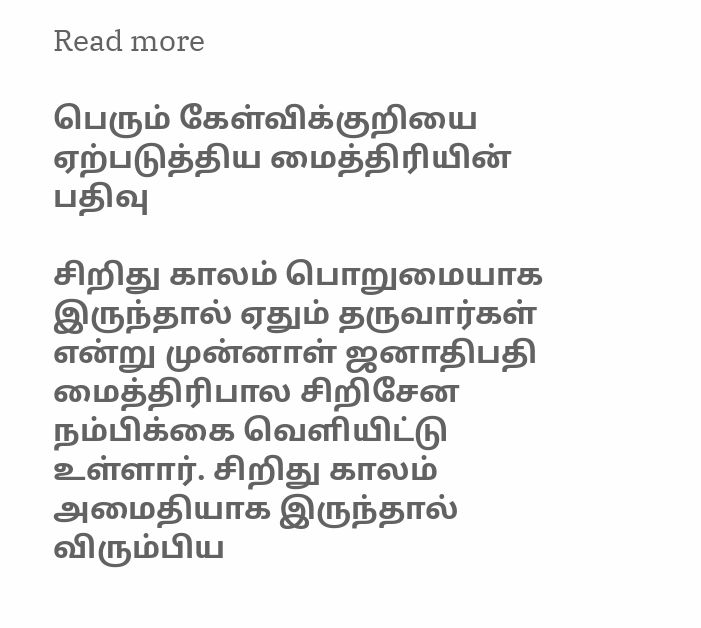Read more

பெரும் கேள்விக்குறியை ஏற்படுத்திய மைத்திரியின் பதிவு

சிறிது காலம் பொறுமையாக இருந்தால் ஏதும் தருவார்கள் என்று முன்னாள் ஜனாதிபதி மைத்திரிபால சிறிசேன நம்பிக்கை வெளியிட்டு உள்ளார். சிறிது காலம் அமைதியாக இருந்தால் விரும்பிய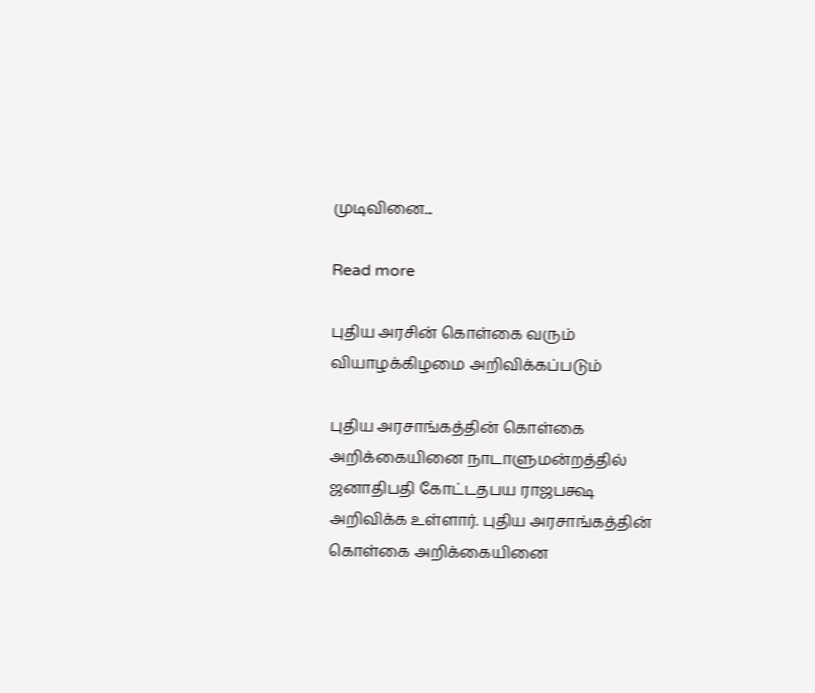முடிவினை...

Read more

புதிய அரசின் கொள்கை வரும் வியாழக்கிழமை அறிவிக்கப்படும்

புதிய அரசாங்கத்தின் கொள்கை அறிக்கையினை நாடாளுமன்றத்தில் ஜனாதிபதி கோட்டதபய ராஜபக்ஷ அறிவிக்க உள்ளார். புதிய அரசாங்கத்தின் கொள்கை அறிக்கையினை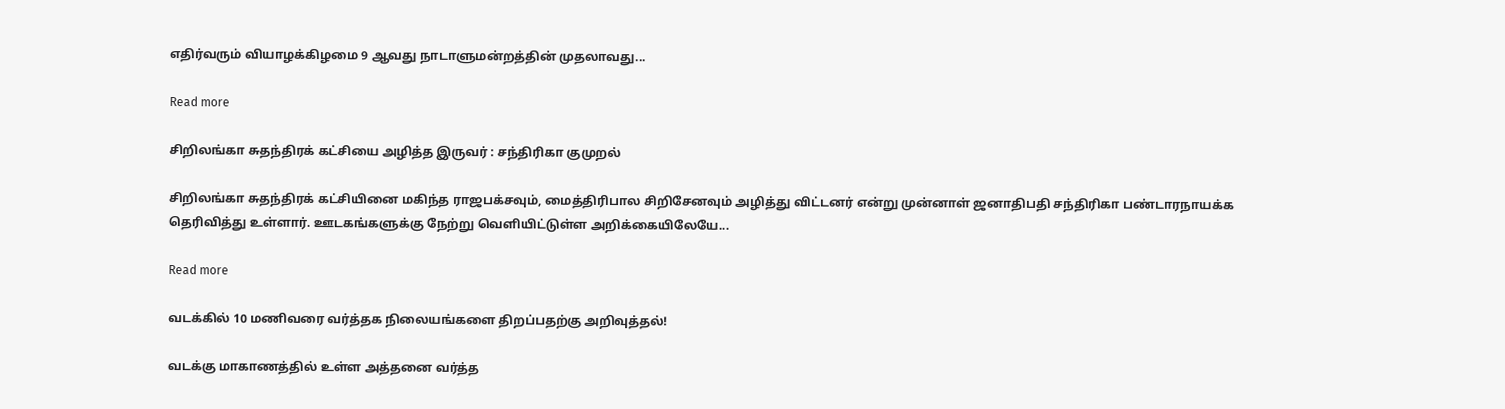எதிர்வரும் வியாழக்கிழமை 9 ஆவது நாடாளுமன்றத்தின் முதலாவது...

Read more

சிறிலங்கா சுதந்திரக் கட்சியை அழித்த இருவர் : சந்திரிகா குமுறல்

சிறிலங்கா சுதந்திரக் கட்சியினை மகிந்த ராஜபக்சவும், மைத்திரிபால சிறிசேனவும் அழித்து விட்டனர் என்று முன்னாள் ஜனாதிபதி சந்திரிகா பண்டாரநாயக்க தெரிவித்து உள்ளார். ஊடகங்களுக்கு நேற்று வெளியிட்டுள்ள அறிக்கையிலேயே...

Read more

வடக்கில் 10 மணிவரை வர்த்தக நிலையங்களை திறப்பதற்கு அறிவுத்தல்!

வடக்கு மாகாணத்தில் உள்ள அத்தனை வர்த்த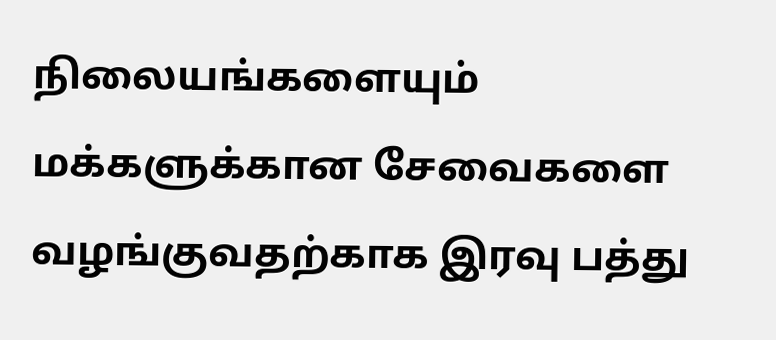நிலையங்களையும் மக்களுக்கான சேவைகளை வழங்குவதற்காக இரவு பத்து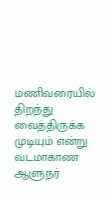மணிவரையில் திறந்து வைத்திருக்க முடியும் என்று வடமாகாண ஆளுநர்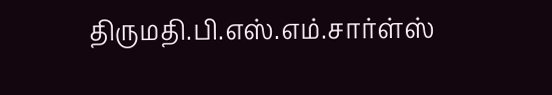திருமதி.பி.எஸ்.எம்.சார்ள்ஸ்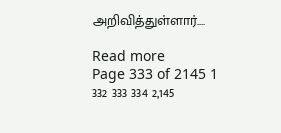அறிவித்துள்ளார்....

Read more
Page 333 of 2145 1 332 333 334 2,145